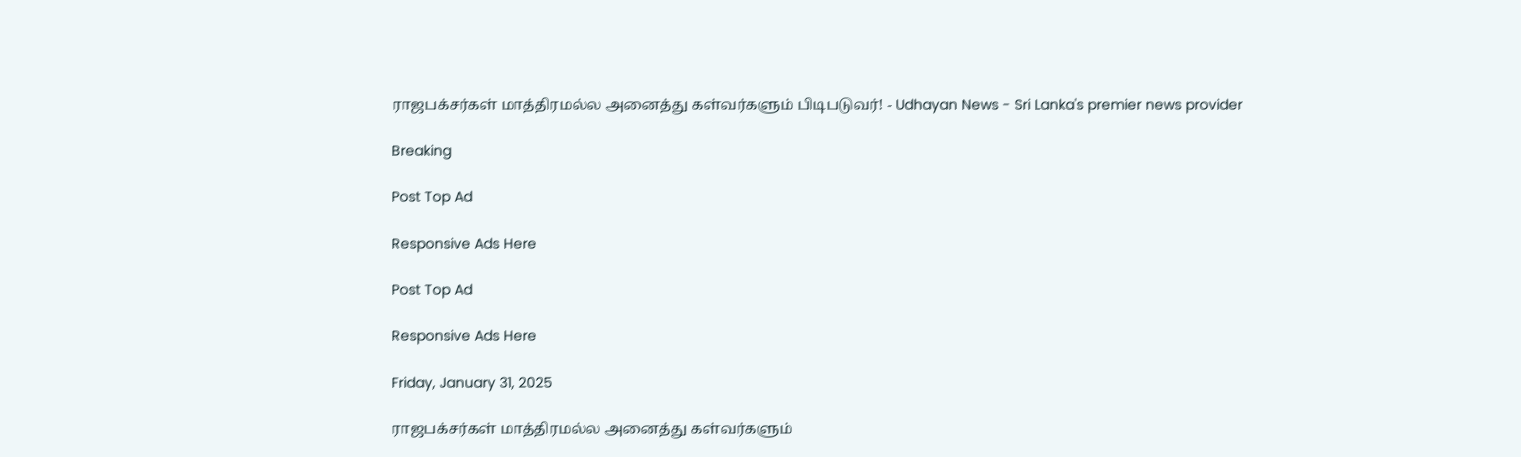ராஜபக்சர்கள் மாத்திரமல்ல அனைத்து கள்வர்களும் பிடிபடுவர்! - Udhayan News - Sri Lanka's premier news provider

Breaking

Post Top Ad

Responsive Ads Here

Post Top Ad

Responsive Ads Here

Friday, January 31, 2025

ராஜபக்சர்கள் மாத்திரமல்ல அனைத்து கள்வர்களும்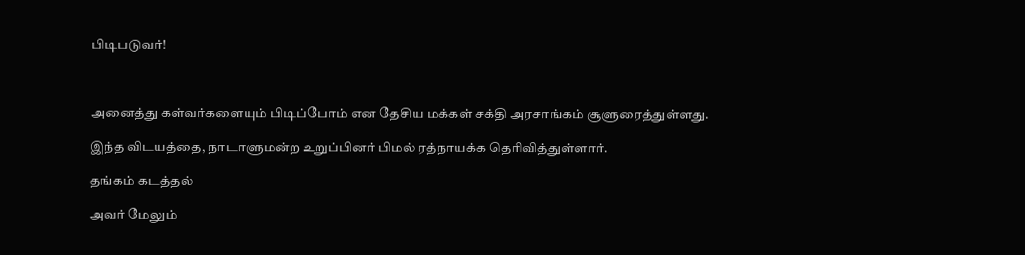பிடிபடுவர்!



அனைத்து கள்வர்களையும் பிடிப்போம் என தேசிய மக்கள் சக்தி அரசாங்கம் சூளுரைத்துள்ளது.

இந்த விடயத்தை, நாடாளுமன்ற உறுப்பினர் பிமல் ரத்நாயக்க தெரிவித்துள்ளார்.

தங்கம் கடத்தல்

அவர் மேலும்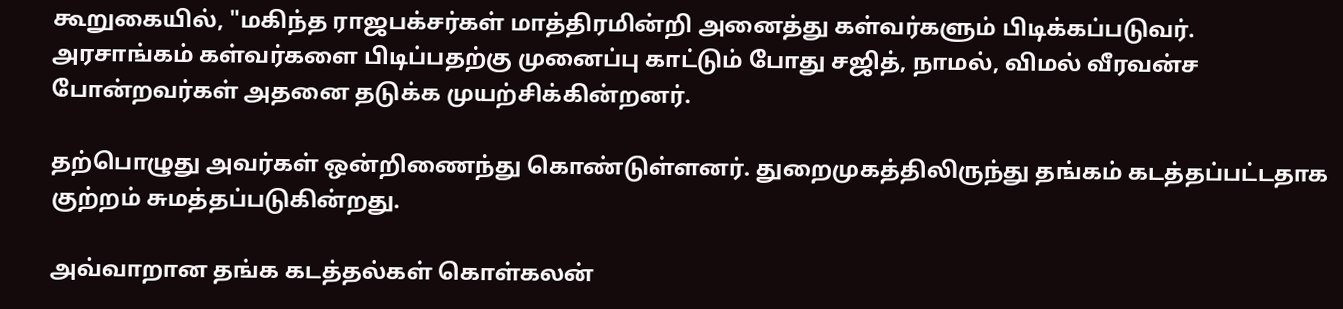கூறுகையில், "மகிந்த ராஜபக்சர்கள் மாத்திரமின்றி அனைத்து கள்வர்களும் பிடிக்கப்படுவர். அரசாங்கம் கள்வர்களை பிடிப்பதற்கு முனைப்பு காட்டும் போது சஜித், நாமல், விமல் வீரவன்ச போன்றவர்கள் அதனை தடுக்க முயற்சிக்கின்றனர்.

தற்பொழுது அவர்கள் ஒன்றிணைந்து கொண்டுள்ளனர். துறைமுகத்திலிருந்து தங்கம் கடத்தப்பட்டதாக குற்றம் சுமத்தப்படுகின்றது.

அவ்வாறான தங்க கடத்தல்கள் கொள்கலன்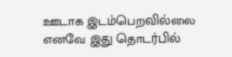ஊடாக இடம்பெறவில்லை எனவே இது தொடர்பில்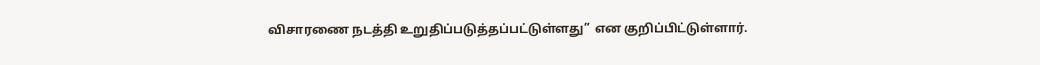விசாரணை நடத்தி உறுதிப்படுத்தப்பட்டுள்ளது” என குறிப்பிட்டுள்ளார்.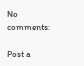No comments:

Post a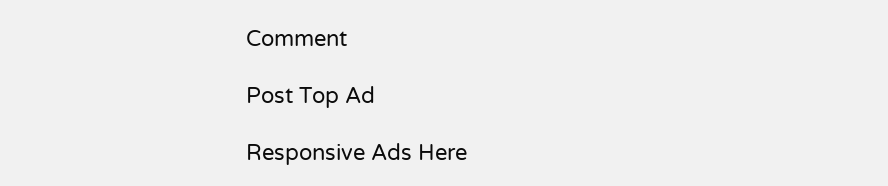Comment

Post Top Ad

Responsive Ads Here